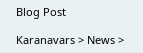Blog Post

Karanavars > News >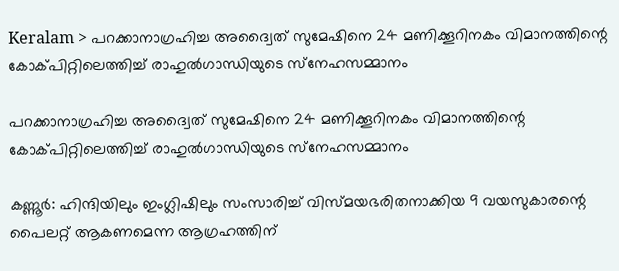Keralam > പറക്കാനാഗ്രഹിച്ച അദ്വൈത് സുമേഷിനെ 24 മണിക്കൂറിനകം വിമാനത്തിന്റെ കോക്പിറ്റിലെത്തിച്ച്‌ രാഹുല്‍ഗാന്ധിയുടെ സ്‌നേഹസമ്മാനം

പറക്കാനാഗ്രഹിച്ച അദ്വൈത് സുമേഷിനെ 24 മണിക്കൂറിനകം വിമാനത്തിന്റെ കോക്പിറ്റിലെത്തിച്ച്‌ രാഹുല്‍ഗാന്ധിയുടെ സ്‌നേഹസമ്മാനം

കണ്ണൂര്‍: ഹിന്ദിയിലും ഇംഗ്ലിഷിലും സംസാരിച്ച്‌ വിസ്മയഭരിതനാക്കിയ 9 വയസുകാരന്റെ പൈലറ്റ് ആകണമെന്ന ആഗ്രഹത്തിന്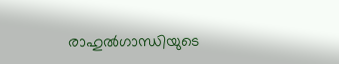രാഹുല്‍ഗാന്ധിയുടെ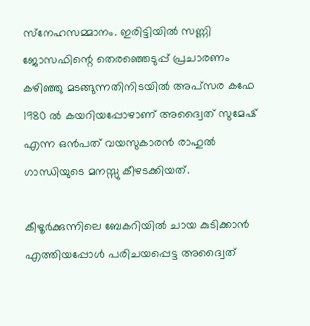സ്‌നേഹസമ്മാനം. ഇരിട്ടിയില്‍ സണ്ണി ജോസഫിന്റെ തെരഞ്ഞെടുപ്പ് പ്രചാരണം കഴിഞ്ഞു മടങ്ങുന്നതിനിടയില്‍ അപ്‌സര കഫേ 1980 ല്‍ കയറിയപ്പോഴാണ് അദ്വൈത് സുമേഷ് എന്ന ഒന്‍പത് വയസുകാരന്‍ രാഹുല്‍ ഗാന്ധിയുടെ മനസ്സു കീഴടക്കിയത്.

കീഴൂര്‍ക്കുന്നിലെ ബേകറിയില്‍ ചായ കുടിക്കാന്‍ എത്തിയപ്പോള്‍ പരിചയപ്പെട്ട അദ്വൈത്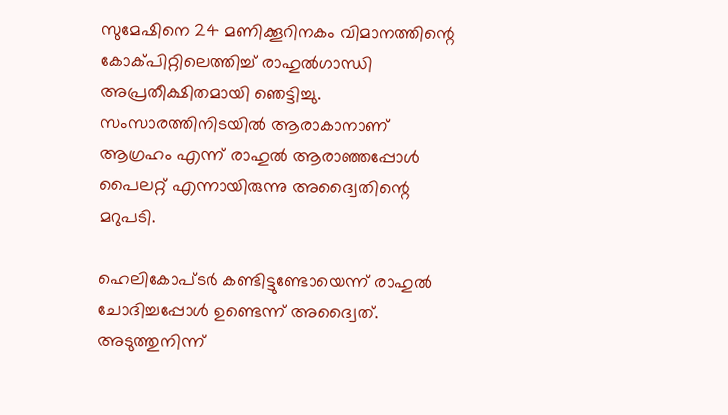സുമേഷിനെ 24 മണിക്കൂറിനകം വിമാനത്തിന്റെ കോക്പിറ്റിലെത്തിച്ച്‌ രാഹുല്‍ഗാന്ധി അപ്രതീക്ഷിതമായി ഞെട്ടിച്ചു. സംസാരത്തിനിടയില്‍ ആരാകാനാണ് ആഗ്രഹം എന്ന് രാഹുല്‍ ആരാഞ്ഞപ്പോള്‍ പൈലറ്റ് എന്നായിരുന്നു അദ്വൈതിന്റെ മറുപടി.

ഹെലികോപ്ടര്‍ കണ്ടിട്ടുണ്ടോയെന്ന് രാഹുല്‍ ചോദിച്ചപ്പോള്‍ ഉണ്ടെന്ന് അദ്വൈത്. അടുത്തുനിന്ന്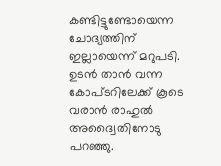കണ്ടിട്ടുണ്ടോയെന്ന ചോദ്യത്തിന് ഇല്ലായെന്ന് മറുപടി. ഉടന്‍ താന്‍ വന്ന കോപ്ടറിലേക്ക് കൂടെ വരാന്‍ രാഹുല്‍ അദ്വൈതിനോടു പറഞ്ഞു.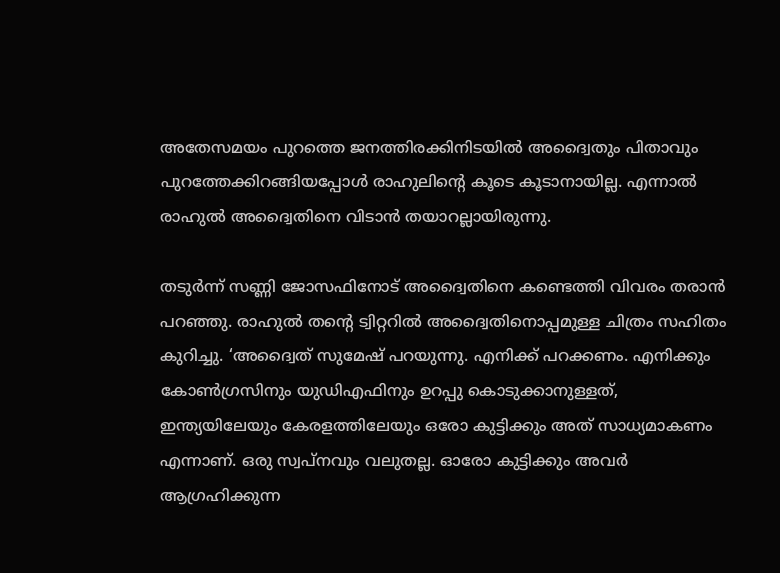അതേസമയം പുറത്തെ ജനത്തിരക്കിനിടയില്‍ അദ്വൈതും പിതാവും പുറത്തേക്കിറങ്ങിയപ്പോള്‍ രാഹുലിന്റെ കൂടെ കൂടാനായില്ല. എന്നാല്‍ രാഹുല്‍ അദ്വൈതിനെ വിടാന്‍ തയാറല്ലായിരുന്നു.

തടുര്‍ന്ന് സണ്ണി ജോസഫിനോട് അദ്വൈതിനെ കണ്ടെത്തി വിവരം തരാന്‍ പറഞ്ഞു. രാഹുല്‍ തന്റെ ട്വിറ്ററില്‍ അദ്വൈതിനൊപ്പമുള്ള ചിത്രം സഹിതം കുറിച്ചു. ‘അദ്വൈത് സുമേഷ് പറയുന്നു. എനിക്ക് പറക്കണം. എനിക്കും കോണ്‍ഗ്രസിനും യുഡിഎഫിനും ഉറപ്പു കൊടുക്കാനുള്ളത്, ഇന്ത്യയിലേയും കേരളത്തിലേയും ഒരോ കുട്ടിക്കും അത് സാധ്യമാകണം എന്നാണ്. ഒരു സ്വപ്നവും വലുതല്ല. ഓരോ കുട്ടിക്കും അവര്‍ ആഗ്രഹിക്കുന്ന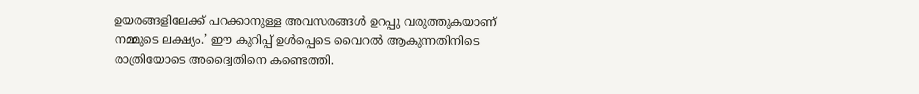ഉയരങ്ങളിലേക്ക് പറക്കാനുള്ള അവസരങ്ങള്‍ ഉറപ്പു വരുത്തുകയാണ് നമ്മുടെ ലക്ഷ്യം.’ ഈ കുറിപ്പ് ഉള്‍പ്പെടെ വൈറല്‍ ആകുന്നതിനിടെ രാത്രിയോടെ അദ്വൈതിനെ കണ്ടെത്തി.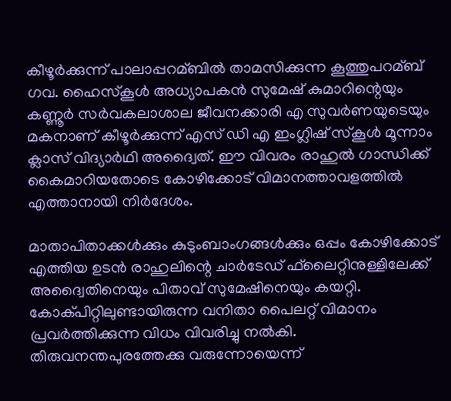കീഴൂര്‍ക്കുന്ന് പാലാപ്പറമ്ബില്‍ താമസിക്കുന്ന കൂത്തുപറമ്ബ് ഗവ. ഹൈസ്‌കൂള്‍ അധ്യാപകന്‍ സുമേഷ് കുമാറിന്റെയും കണ്ണൂര്‍ സര്‍വകലാശാല ജീവനക്കാരി എ സുവര്‍ണയുടെയും മകനാണ് കീഴൂര്‍ക്കുന്ന് എസ് ഡി എ ഇംഗ്ലിഷ് സ്‌കൂള്‍ മൂന്നാം ക്ലാസ് വിദ്യാര്‍ഥി അദ്വൈത്. ഈ വിവരം രാഹുല്‍ ഗാന്ധിക്ക് കൈമാറിയതോടെ കോഴിക്കോട് വിമാനത്താവളത്തില്‍ എത്താനായി നിര്‍ദേശം.

മാതാപിതാക്കള്‍ക്കും കുടുംബാംഗങ്ങള്‍ക്കും ഒപ്പം കോഴിക്കോട് എത്തിയ ഉടന്‍ രാഹുലിന്റെ ചാര്‍ടേഡ് ഫ്‌ലൈറ്റിനുള്ളിലേക്ക് അദ്വൈതിനെയും പിതാവ് സുമേഷിനെയും കയറ്റി. കോക്പിറ്റിലുണ്ടായിരുന്ന വനിതാ പൈലറ്റ് വിമാനം പ്രവര്‍ത്തിക്കുന്ന വിധം വിവരിച്ചു നല്‍കി. തിരുവനന്തപുരത്തേക്കു വരുന്നോയെന്ന്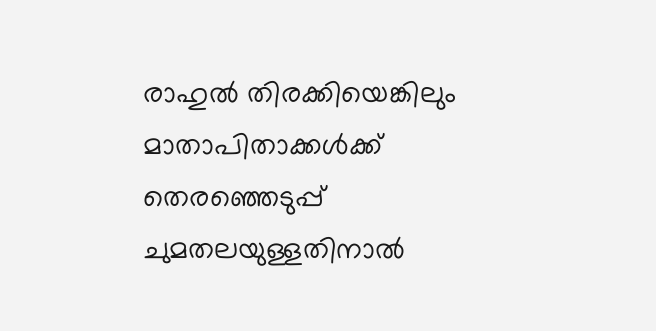രാഹുല്‍ തിരക്കിയെങ്കിലും മാതാപിതാക്കള്‍ക്ക് തെരഞ്ഞെടുപ്പ് ചുമതലയുള്ളതിനാല്‍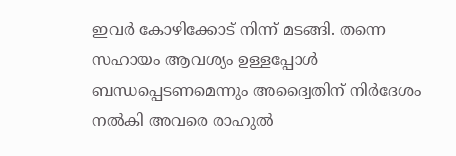ഇവര്‍ കോഴിക്കോട് നിന്ന് മടങ്ങി. തന്നെ സഹായം ആവശ്യം ഉള്ളപ്പോള്‍ ബന്ധപ്പെടണമെന്നും അദ്വൈതിന് നിര്‍ദേശം നല്‍കി അവരെ രാഹുല്‍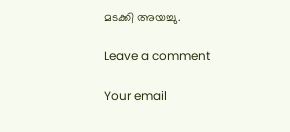മടക്കി അയച്ചു.

Leave a comment

Your email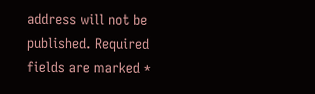address will not be published. Required fields are marked *